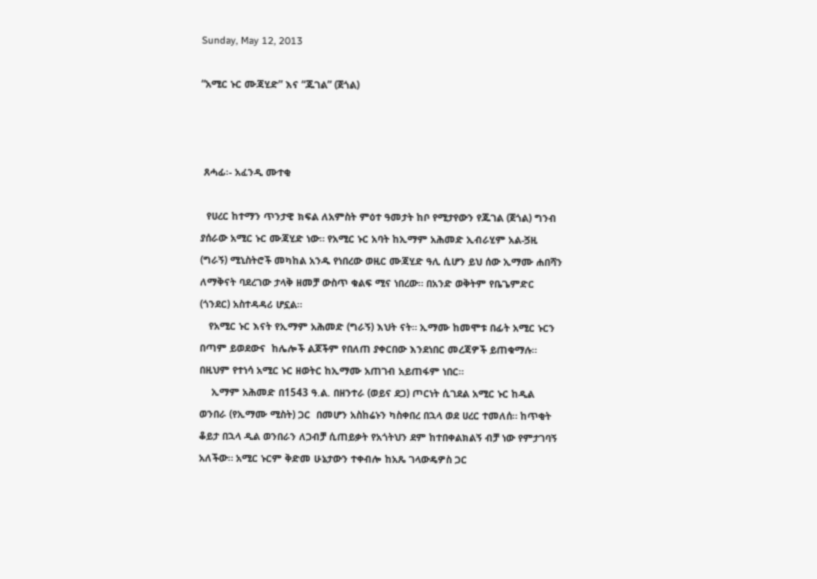Sunday, May 12, 2013

“አሚር ኑር ሙጃሂድ” እና “ጁገል” (ጀጎል)



 ጸሓፊ፡- አፈንዲ ሙተቂ

  የሀረር ከተማን ጥንታዊ ክፍል ለአምስት ምዕተ ዓመታት ከቦ የሚታየውን የጁገል (ጀጎል) ግንብ ያሰራው አሚር ኑር ሙጃሂድ ነው። የአሚር ኑር አባት ከኢማም አሕመድ ኢብራሂም አል-ጛዚ (ግራኝ) ሚኒስትሮች መካከል አንዱ የነበረው ወዚር ሙጃሂድ ዓሊ ሲሆን ይህ ሰው ኢማሙ ሐበሻን ለማቅናት ባደረገው ታላቅ ዘመቻ ውስጥ ቁልፍ ሚና ነበረው። በአንድ ወቅትም የቤጌምድር (ጎንደር) አስተዳዳሪ ሆኗል።
   የአሚር ኑር እናት የኢማም አሕመድ (ግራኝ) እህት ናት። ኢማሙ ከመሞቱ በፊት አሚር ኑርን በጣም ይወደውና  ከሌሎች ልጆችም የበለጠ ያቀርበው እንደነበር መረጃዎች ይጠቁማሉ። በዚህም የተነሳ አሚር ኑር ዘወትር ከኢማሙ አጠገብ አይጠፋም ነበር።
    ኢማም አሕመድ በ1543 ዓ.ል. በዘንተራ (ወይና ደጋ) ጦርነት ሲገደል አሚር ኑር ከዲል ወንበራ (የኢማሙ ሚስት) ጋር  በመሆን አስከሬኑን ካስቀበረ በኋላ ወደ ሀረር ተመለሰ። ከጥቂት ቆይታ በኋላ ዲል ወንበራን ለጋብቻ ሲጠይቃት የአጎትህን ደም ከተበቀልክልኝ ብቻ ነው የምታገባኝ አለችው። አሚር ኑርም ቅድመ ሁኔታውን ተቀብሎ ከአጼ ገላውዴዎስ ጋር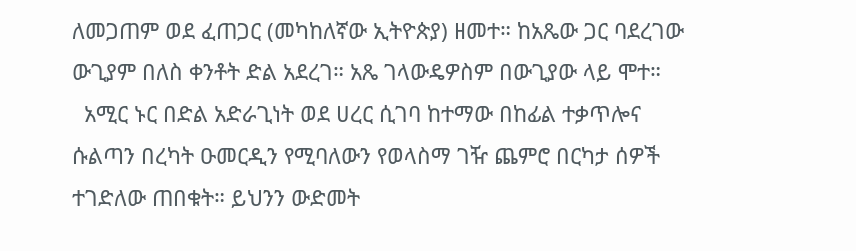ለመጋጠም ወደ ፈጠጋር (መካከለኛው ኢትዮጵያ) ዘመተ። ከአጼው ጋር ባደረገው ውጊያም በለስ ቀንቶት ድል አደረገ። አጼ ገላውዴዎስም በውጊያው ላይ ሞተ።
  አሚር ኑር በድል አድራጊነት ወደ ሀረር ሲገባ ከተማው በከፊል ተቃጥሎና ሱልጣን በረካት ዑመርዲን የሚባለውን የወላስማ ገዥ ጨምሮ በርካታ ሰዎች ተገድለው ጠበቁት። ይህንን ውድመት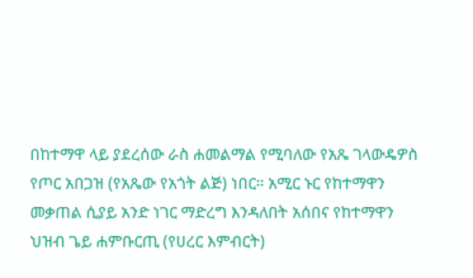በከተማዋ ላይ ያደረሰው ራስ ሐመልማል የሚባለው የአጼ ገላውዴዎስ የጦር አበጋዝ (የአጼው የአጎት ልጅ) ነበር። አሚር ኑር የከተማዋን መቃጠል ሲያይ አንድ ነገር ማድረግ እንዳለበት አሰበና የከተማዋን ህዝብ ጌይ ሐምቡርጢ (የሀረር እምብርት)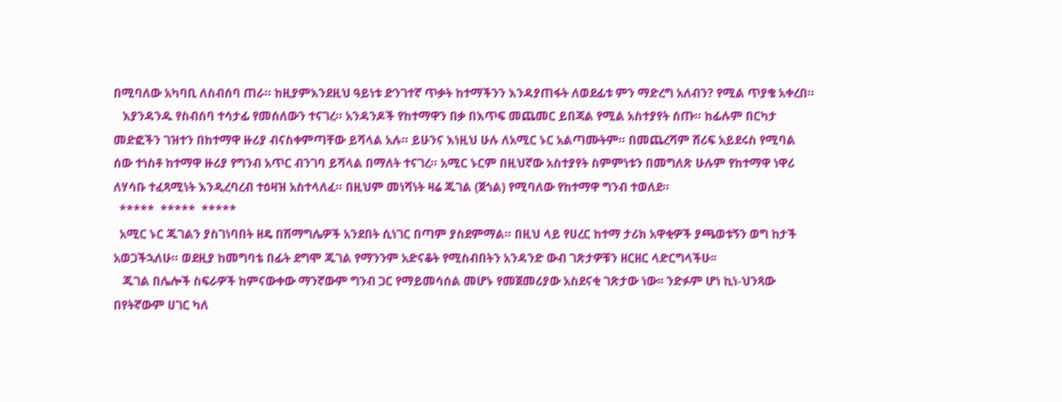በሚባለው አካባቢ ለስብሰባ ጠራ። ከዚያምእንደዚህ ዓይነቱ ድንገተኛ ጥቃት ከተማችንን እንዳያጠፋት ለወደፊቱ ምን ማድረግ አለብን? የሚል ጥያቄ አቀረበ።
   እያንዳንዱ የስብሰባ ተሳታፊ የመሰለውን ተናገረ። አንዳንዶች የከተማዋን በቃ በእጥፍ መጨመር ይበጃል የሚል አስተያየት ሰጡ። ከፊሉም በርካታ መድፎችን ገዝተን በከተማዋ ዙሪያ ብናስቀምጣቸው ይሻላል አሉ። ይሁንና እነዚህ ሁሉ ለአሚር ኑር አልጣሙትም። በመጨረሻም ሸሪፍ አይደሩስ የሚባል ሰው ተነስቶ ከተማዋ ዙሪያ የግንብ አጥር ብንገባ ይሻላል በማለት ተናገረ። አሚር ኑርም በዚህኛው አስተያየት ስምምነቱን በመግለጽ ሁሉም የከተማዋ ነዋሪ ለሃሳቡ ተፈጻሚነት እንዲረባረብ ተዕዛዝ አስተላለፈ። በዚህም መነሻነት ዛሬ ጁገል (ጀጎል) የሚባለው የከተማዋ ግንብ ተወለደ።
  *****  *****  *****
  አሚር ኑር ጁገልን ያስገነባበት ዘዴ በሽማግሌዎች አንደበት ሲነገር በጣም ያስደምማል። በዚህ ላይ የሀረር ከተማ ታሪክ አዋቂዎች ያጫወቱኝን ወግ ከታች አወጋችኋለሁ። ወደዚያ ከመግባቴ በፊት ደግሞ ጁገል የማንንም አድናቆት የሚስብበትን አንዳንድ ውብ ገጽታዎቹን ዘርዘር ላድርግላችሁ፡፡
   ጁገል በሌሎች ስፍራዎች ከምናውቀው ማንኛውም ግንብ ጋር የማይመሳሰል መሆኑ የመጀመሪያው አስደናቂ ገጽታው ነው፡፡ ንድፉም ሆነ ኪነ-ህንጻው በየትኛውም ሀገር ካለ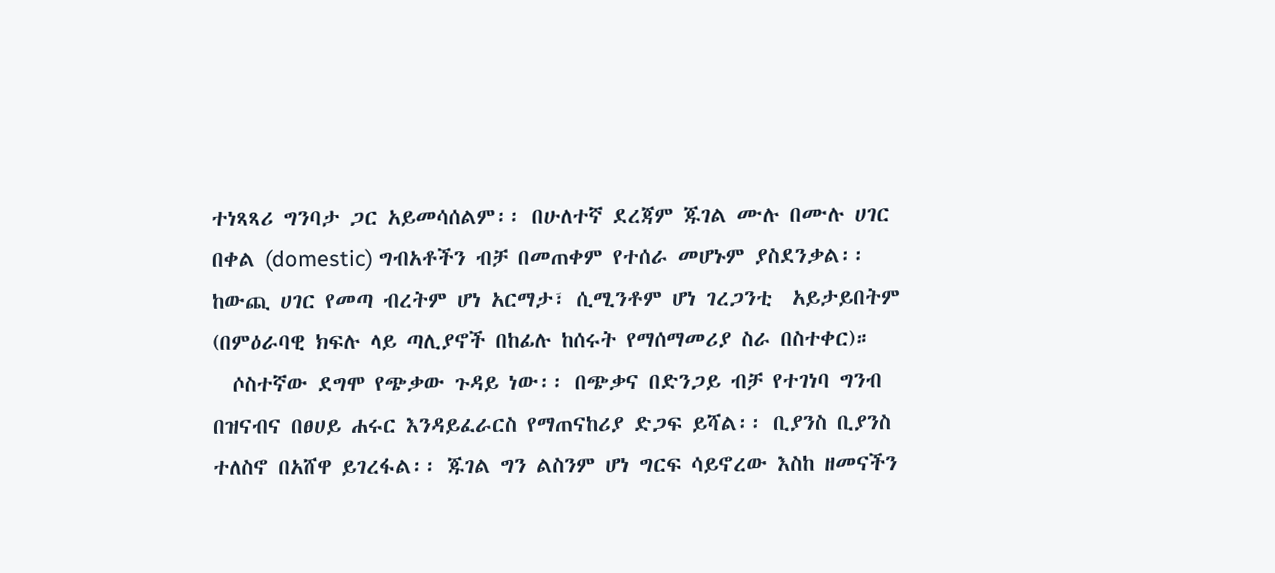ተነጻጻሪ ግንባታ ጋር አይመሳሰልም፡፡ በሁለተኛ ደረጃም ጁገል ሙሉ በሙሉ ሀገር በቀል (domestic) ግብአቶችን ብቻ በመጠቀም የተሰራ መሆኑም ያስደንቃል፡፡ ከውጪ ሀገር የመጣ ብረትም ሆነ አርማታ፣ ሲሚንቶም ሆነ ገረጋንቲ  አይታይበትም (በምዕራባዊ ክፍሉ ላይ ጣሊያኖች በከፊሉ ከሰሩት የማሰማመሪያ ስራ በስተቀር)።
  ሶስተኛው ደግሞ የጭቃው ጉዳይ ነው፡፡ በጭቃና በድንጋይ ብቻ የተገነባ ግንብ በዝናብና በፀሀይ ሐሩር እንዳይፈራርስ የማጠናከሪያ ድጋፍ ይሻል፡፡ ቢያንስ ቢያንስ ተለስኖ በአሸዋ ይገረፋል፡፡ ጁገል ግን ልስንም ሆነ ግርፍ ሳይኖረው እስከ ዘመናችን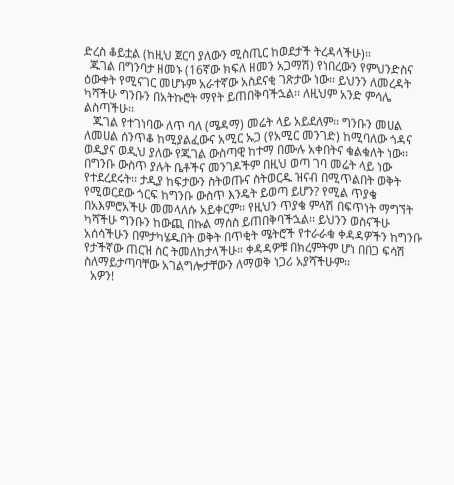ድረስ ቆይቷል (ከዚህ ጀርባ ያለውን ሚስጢር ከወደታች ትረዳላችሁ)።
  ጁገል በግንባታ ዘመኑ (16ኛው ክፍለ ዘመን አጋማሽ) የነበረውን የምህንድስና ዕውቀት የሚናገር መሆኑም አራተኛው አስደናቂ ገጽታው ነው። ይህንን ለመረዳት ካሻችሁ ግንቡን በአትኩሮት ማየት ይጠበቅባችኋል፡፡ ለዚህም አንድ ምሳሌ ልስጣችሁ፡፡
   ጁገል የተገነባው ለጥ ባለ (ሜዳማ) መሬት ላይ አይደለም፡፡ ግንቡን መሀል ለመሀል ሰንጥቆ ከሚያልፈውና አሚር ኡጋ (የአሚር መንገድ) ከሚባለው ጎዳና ወዲያና ወዲህ ያለው የጁገል ውስጣዊ ከተማ በሙሉ አቀበትና ቁልቁለት ነው፡፡ በግንቡ ውስጥ ያሉት ቤቶችና መንገዶችም በዚህ ወጣ ገባ መሬት ላይ ነው የተደረደሩት፡፡ ታዲያ ከፍታውን ስትወጡና ስትወርዱ ዝናብ በሚጥልበት ወቅት የሚወርደው ጎርፍ ከግንቡ ውስጥ እንዴት ይወጣ ይሆን? የሚል ጥያቄ በአእምሮአችሁ መመላለሱ አይቀርም፡፡ የዚህን ጥያቄ ምላሽ በፍጥነት ማግኘት ካሻችሁ ግንቡን ከውጪ በኩል ማሰስ ይጠበቅባችኋል፡፡ ይህንን ወስናችሁ አሰሳችሁን በምታካሄዱበት ወቅት በጥቂት ሜትሮች የተራራቁ ቀዳዳዎችን ከግንቡ የታችኛው ጠርዝ ስር ትመለከታላችሁ። ቀዳዳዎቹ በክረምትም ሆነ በበጋ ፍሳሽ ስለማይታጣባቸው አገልግሎታቸውን ለማወቅ ነጋሪ አያሻችሁም፡፡
  አዎን!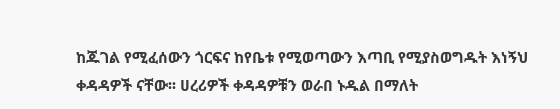ከጁገል የሚፈሰውን ጎርፍና ከየቤቱ የሚወጣውን እጣቢ የሚያስወግዱት እነኝህ ቀዳዳዎች ናቸው፡፡ ሀረሪዎች ቀዳዳዎቹን ወራበ ኑዱል በማለት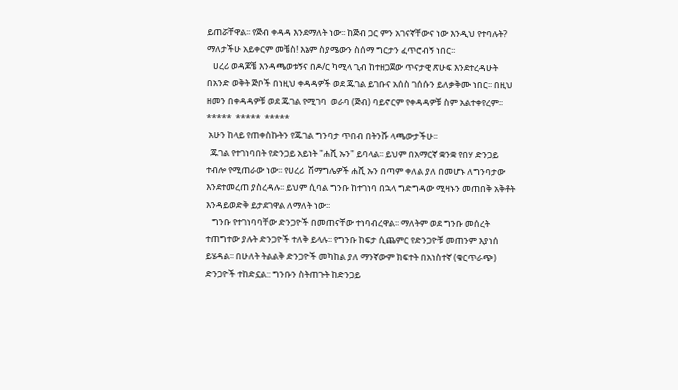ይጠሯቸዋል፡፡ የጅብ ቀዳዳ እንደማለት ነው፡፡ ከጅብ ጋር ምን አገናኛቸውና ነው እንዲህ የተባሉት? ማለታችሁ አይቀርም መቼስ! እኔም ስያሜውን ስሰማ ግርታን ፈጥሮብኝ ነበር፡፡
   ሀረሪ ወዳጆቼ እንዳጫወቱኝና በዶ/ር ካሚላ ጊብ ከተዘጋጀው ጥናታዊ ጽሁፍ እንደተረዳሁት በአንድ ወቅት ጅቦች በነዚህ ቀዳዳዎች ወደ ጁገል ይገቡና አሰስ ገሰሱን ይለቃቅሙ ነበር፡፡ በዚህ ዘመን በቀዳዳዎቹ ወደ ጁገል የሚገባ  ወራባ (ጅብ) ባይኖርም የቀዳዳዎቹ ስም አልተቀየረም፡፡
*****  *****  *****
 አሁን ከላይ የጠቀስኩትን የጁገል ግንባታ ጥበብ በትንሹ ላጫውታችሁ፡፡
  ጁገል የተገነባበት የድንጋይ አይነት "ሐሺ ኡን" ይባላል፡፡ ይህም በአማርኛ ቋንቋ የበሃ ድንጋይ ተብሎ የሚጠራው ነው፡፡ የሀረሪ  ሽማግሌዎች ሐሺ ኡን በጣም ቀለል ያለ በመሆኑ ለግንባታው እንደተመረጠ ያስረዳሉ፡፡ ይህም ሲባል ግንቡ ከተገነባ በኋላ ግድግዳው ሚዛኑን መጠበቅ አቅቶት እንዳይወድቅ ይታደገዋል ለማለት ነው፡፡
   ግንቡ የተገነባባቸው ድንጋዮች በመጠናቸው ተነባብረዋል፡፡ ማለትም ወደ ግንቡ መሰረት ተጠግተው ያሉት ድንጋዮች ተለቅ ይላሉ፡፡ የግንቡ ከፍታ ሲጨምር የድንጋዮቹ መጠንም እያነሰ ይሄዳል፡፡ በሁለት ትልልቅ ድንጋዮች መካከል ያለ ማንኛውም ክፍተት በአነስተኛ (ቁርጥራጭ) ድንጋዮች ተከድኗል:: ግንቡን ስትጠጉት ከድንጋይ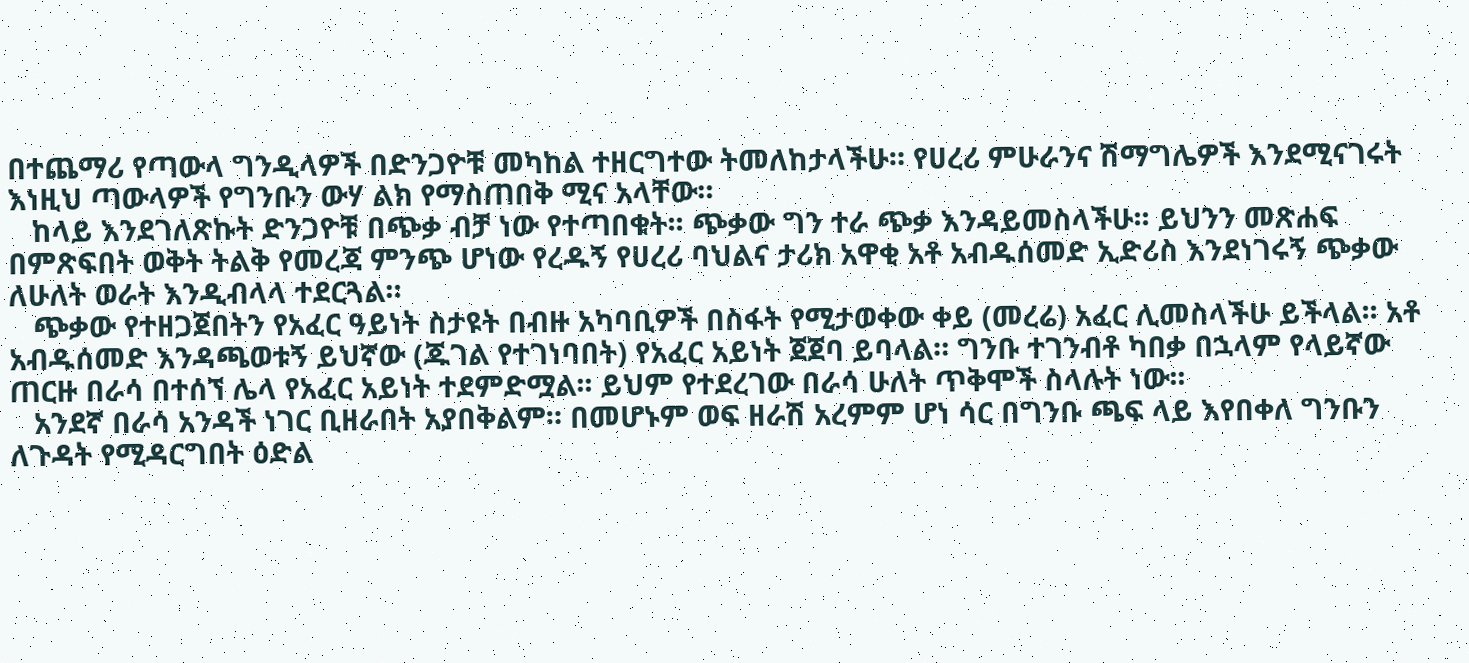በተጨማሪ የጣውላ ግንዲላዎች በድንጋዮቹ መካከል ተዘርግተው ትመለከታላችሁ። የሀረሪ ምሁራንና ሽማግሌዎች እንደሚናገሩት እነዚህ ጣውላዎች የግንቡን ውሃ ልክ የማስጠበቅ ሚና አላቸው።
   ከላይ እንደገለጽኩት ድንጋዮቹ በጭቃ ብቻ ነው የተጣበቁት፡፡ ጭቃው ግን ተራ ጭቃ እንዳይመስላችሁ፡፡ ይህንን መጽሐፍ በምጽፍበት ወቅት ትልቅ የመረጃ ምንጭ ሆነው የረዱኝ የሀረሪ ባህልና ታሪክ አዋቂ አቶ አብዱሰመድ ኢድሪስ እንደነገሩኝ ጭቃው ለሁለት ወራት እንዲብላላ ተደርጓል።
   ጭቃው የተዘጋጀበትን የአፈር ዓይነት ስታዩት በብዙ አካባቢዎች በስፋት የሚታወቀው ቀይ (መረሬ) አፈር ሊመስላችሁ ይችላል፡፡ አቶ አብዱሰመድ እንዳጫወቱኝ ይህኛው (ጁገል የተገነባበት) የአፈር አይነት ጀጀባ ይባላል። ግንቡ ተገንብቶ ካበቃ በኋላም የላይኛው ጠርዙ በራሳ በተሰኘ ሌላ የአፈር አይነት ተደምድሟል፡፡ ይህም የተደረገው በራሳ ሁለት ጥቅሞች ስላሉት ነው፡፡
   አንደኛ በራሳ አንዳች ነገር ቢዘራበት አያበቅልም። በመሆኑም ወፍ ዘራሽ አረምም ሆነ ሳር በግንቡ ጫፍ ላይ እየበቀለ ግንቡን ለጉዳት የሚዳርግበት ዕድል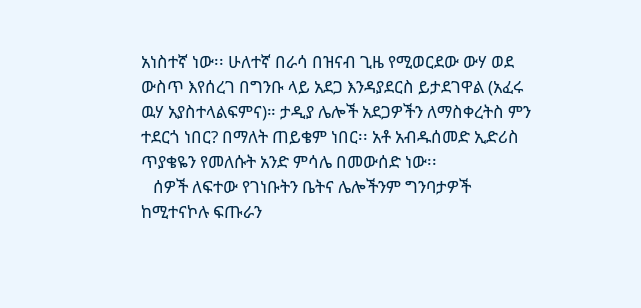አነስተኛ ነው፡፡ ሁለተኛ በራሳ በዝናብ ጊዜ የሚወርደው ውሃ ወደ ውስጥ እየሰረገ በግንቡ ላይ አደጋ እንዳያደርስ ይታደገዋል (አፈሩ ዉሃ አያስተላልፍምና)። ታዲያ ሌሎች አደጋዎችን ለማስቀረትስ ምን ተደርጎ ነበር? በማለት ጠይቄም ነበር፡፡ አቶ አብዱሰመድ ኢድሪስ ጥያቄዬን የመለሱት አንድ ምሳሌ በመውሰድ ነው፡፡
   ሰዎች ለፍተው የገነቡትን ቤትና ሌሎችንም ግንባታዎች ከሚተናኮሉ ፍጡራን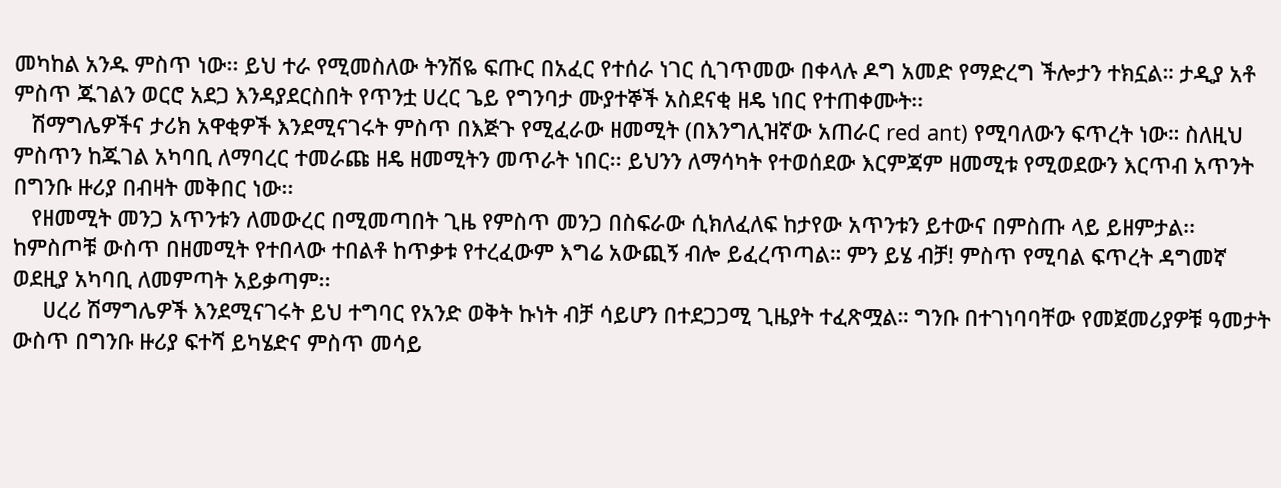መካከል አንዱ ምስጥ ነው፡፡ ይህ ተራ የሚመስለው ትንሽዬ ፍጡር በአፈር የተሰራ ነገር ሲገጥመው በቀላሉ ዶግ አመድ የማድረግ ችሎታን ተክኗል። ታዲያ አቶ ምስጥ ጁገልን ወርሮ አደጋ እንዳያደርስበት የጥንቷ ሀረር ጌይ የግንባታ ሙያተኞች አስደናቂ ዘዴ ነበር የተጠቀሙት፡፡
   ሽማግሌዎችና ታሪክ አዋቂዎች እንደሚናገሩት ምስጥ በእጅጉ የሚፈራው ዘመሚት (በእንግሊዝኛው አጠራር red ant) የሚባለውን ፍጥረት ነው። ስለዚህ ምስጥን ከጁገል አካባቢ ለማባረር ተመራጩ ዘዴ ዘመሚትን መጥራት ነበር፡፡ ይህንን ለማሳካት የተወሰደው እርምጃም ዘመሚቱ የሚወደውን እርጥብ አጥንት በግንቡ ዙሪያ በብዛት መቅበር ነው፡፡
   የዘመሚት መንጋ አጥንቱን ለመውረር በሚመጣበት ጊዜ የምስጥ መንጋ በስፍራው ሲክለፈለፍ ከታየው አጥንቱን ይተውና በምስጡ ላይ ይዘምታል፡፡ ከምስጦቹ ውስጥ በዘመሚት የተበላው ተበልቶ ከጥቃቱ የተረፈውም እግሬ አውጪኝ ብሎ ይፈረጥጣል። ምን ይሄ ብቻ! ምስጥ የሚባል ፍጥረት ዳግመኛ ወደዚያ አካባቢ ለመምጣት አይቃጣም፡፡
     ሀረሪ ሽማግሌዎች እንደሚናገሩት ይህ ተግባር የአንድ ወቅት ኩነት ብቻ ሳይሆን በተደጋጋሚ ጊዜያት ተፈጽሟል። ግንቡ በተገነባባቸው የመጀመሪያዎቹ ዓመታት ውስጥ በግንቡ ዙሪያ ፍተሻ ይካሄድና ምስጥ መሳይ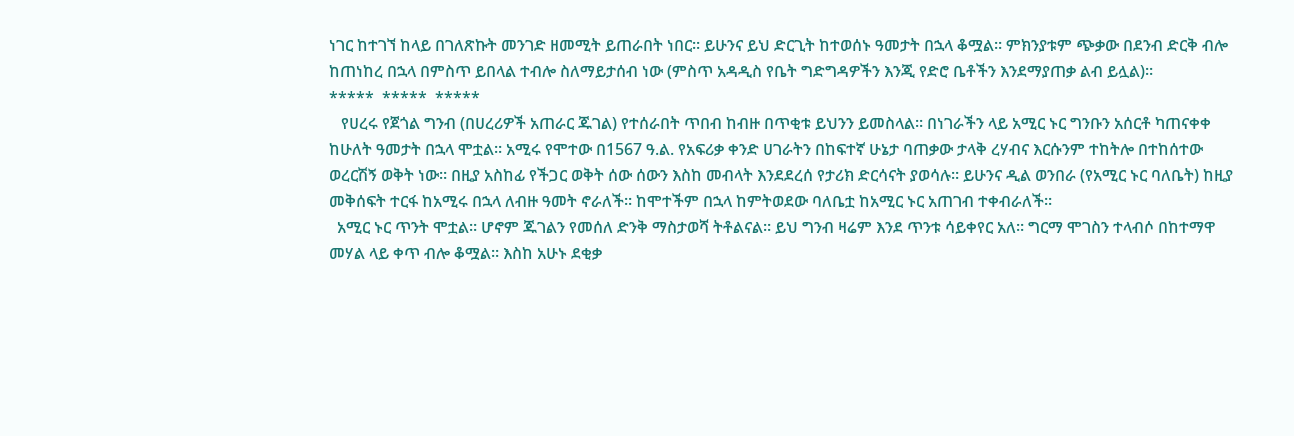ነገር ከተገኘ ከላይ በገለጽኩት መንገድ ዘመሚት ይጠራበት ነበር። ይሁንና ይህ ድርጊት ከተወሰኑ ዓመታት በኋላ ቆሟል። ምክንያቱም ጭቃው በደንብ ድርቅ ብሎ ከጠነከረ በኋላ በምስጥ ይበላል ተብሎ ስለማይታሰብ ነው (ምስጥ አዳዲስ የቤት ግድግዳዎችን እንጂ የድሮ ቤቶችን እንደማያጠቃ ልብ ይሏል)።
*****  *****  *****
   የሀረሩ የጀጎል ግንብ (በሀረሪዎች አጠራር ጁገል) የተሰራበት ጥበብ ከብዙ በጥቂቱ ይህንን ይመስላል። በነገራችን ላይ አሚር ኑር ግንቡን አሰርቶ ካጠናቀቀ ከሁለት ዓመታት በኋላ ሞቷል። አሚሩ የሞተው በ1567 ዓ.ል. የአፍሪቃ ቀንድ ሀገራትን በከፍተኛ ሁኔታ ባጠቃው ታላቅ ረሃብና እርሱንም ተከትሎ በተከሰተው ወረርሽኝ ወቅት ነው። በዚያ አስከፊ የችጋር ወቅት ሰው ሰውን እስከ መብላት እንደደረሰ የታሪክ ድርሳናት ያወሳሉ። ይሁንና ዲል ወንበራ (የአሚር ኑር ባለቤት) ከዚያ መቅሰፍት ተርፋ ከአሚሩ በኋላ ለብዙ ዓመት ኖራለች። ከሞተችም በኋላ ከምትወደው ባለቤቷ ከአሚር ኑር አጠገብ ተቀብራለች።
  አሚር ኑር ጥንት ሞቷል። ሆኖም ጁገልን የመሰለ ድንቅ ማስታወሻ ትቶልናል። ይህ ግንብ ዛሬም እንደ ጥንቱ ሳይቀየር አለ። ግርማ ሞገስን ተላብሶ በከተማዋ መሃል ላይ ቀጥ ብሎ ቆሟል። እስከ አሁኑ ደቂቃ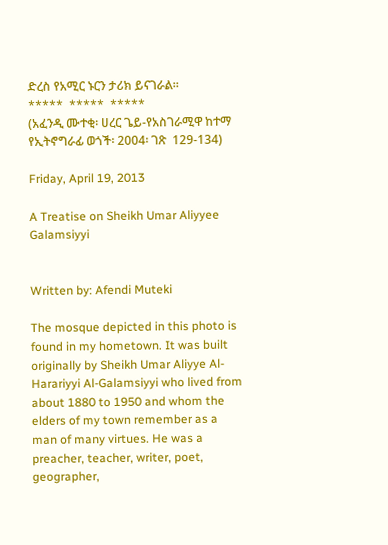ድረስ የአሚር ኑርን ታሪክ ይናገራል።
*****  *****  *****
(አፈንዲ ሙተቂ፡ ሀረር ጌይ-የአስገራሚዋ ከተማ የኢትኖግራፊ ወጎች፡ 2004፡ ገጽ  129-134)

Friday, April 19, 2013

A Treatise on Sheikh Umar Aliyyee Galamsiyyi


Written by: Afendi Muteki

The mosque depicted in this photo is found in my hometown. It was built originally by Sheikh Umar Aliyye Al-Harariyyi Al-Galamsiyyi who lived from about 1880 to 1950 and whom the elders of my town remember as a man of many virtues. He was a preacher, teacher, writer, poet, geographer,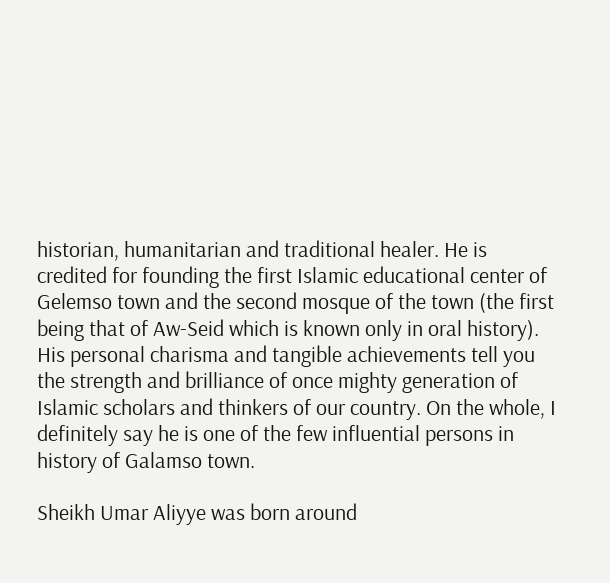historian, humanitarian and traditional healer. He is credited for founding the first Islamic educational center of Gelemso town and the second mosque of the town (the first being that of Aw-Seid which is known only in oral history). His personal charisma and tangible achievements tell you the strength and brilliance of once mighty generation of Islamic scholars and thinkers of our country. On the whole, I definitely say he is one of the few influential persons in history of Galamso town.

Sheikh Umar Aliyye was born around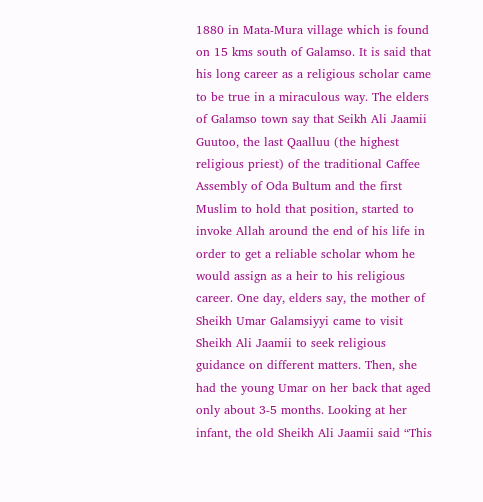1880 in Mata-Mura village which is found on 15 kms south of Galamso. It is said that his long career as a religious scholar came to be true in a miraculous way. The elders of Galamso town say that Seikh Ali Jaamii Guutoo, the last Qaalluu (the highest religious priest) of the traditional Caffee Assembly of Oda Bultum and the first Muslim to hold that position, started to invoke Allah around the end of his life in order to get a reliable scholar whom he would assign as a heir to his religious career. One day, elders say, the mother of Sheikh Umar Galamsiyyi came to visit Sheikh Ali Jaamii to seek religious guidance on different matters. Then, she had the young Umar on her back that aged only about 3-5 months. Looking at her infant, the old Sheikh Ali Jaamii said “This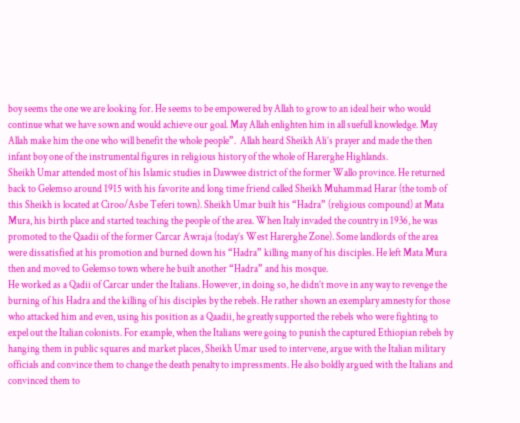boy seems the one we are looking for. He seems to be empowered by Allah to grow to an ideal heir who would continue what we have sown and would achieve our goal. May Allah enlighten him in all suefull knowledge. May Allah make him the one who will benefit the whole people”.  Allah heard Sheikh Ali’s prayer and made the then infant boy one of the instrumental figures in religious history of the whole of Harerghe Highlands.
Sheikh Umar attended most of his Islamic studies in Dawwee district of the former Wallo province. He returned back to Gelemso around 1915 with his favorite and long time friend called Sheikh Muhammad Harar (the tomb of this Sheikh is located at Ciroo/Asbe Teferi town). Sheikh Umar built his “Hadra” (religious compound) at Mata Mura, his birth place and started teaching the people of the area. When Italy invaded the country in 1936, he was promoted to the Qaadii of the former Carcar Awraja (today’s West Harerghe Zone). Some landlords of the area were dissatisfied at his promotion and burned down his “Hadra” killing many of his disciples. He left Mata Mura then and moved to Gelemso town where he built another “Hadra” and his mosque.
He worked as a Qadii of Carcar under the Italians. However, in doing so, he didn’t move in any way to revenge the burning of his Hadra and the killing of his disciples by the rebels. He rather shown an exemplary amnesty for those who attacked him and even, using his position as a Qaadii, he greatly supported the rebels who were fighting to expel out the Italian colonists. For example, when the Italians were going to punish the captured Ethiopian rebels by hanging them in public squares and market places, Sheikh Umar used to intervene, argue with the Italian military officials and convince them to change the death penalty to impressments. He also boldly argued with the Italians and convinced them to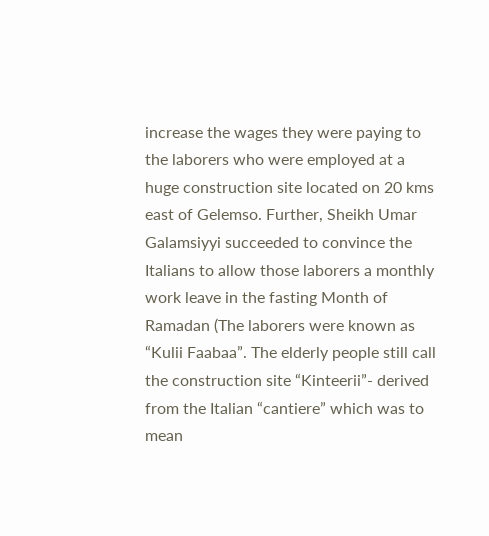increase the wages they were paying to the laborers who were employed at a huge construction site located on 20 kms east of Gelemso. Further, Sheikh Umar Galamsiyyi succeeded to convince the Italians to allow those laborers a monthly work leave in the fasting Month of Ramadan (The laborers were known as “Kulii Faabaa”. The elderly people still call the construction site “Kinteerii”- derived from the Italian “cantiere” which was to mean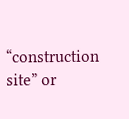“construction site” or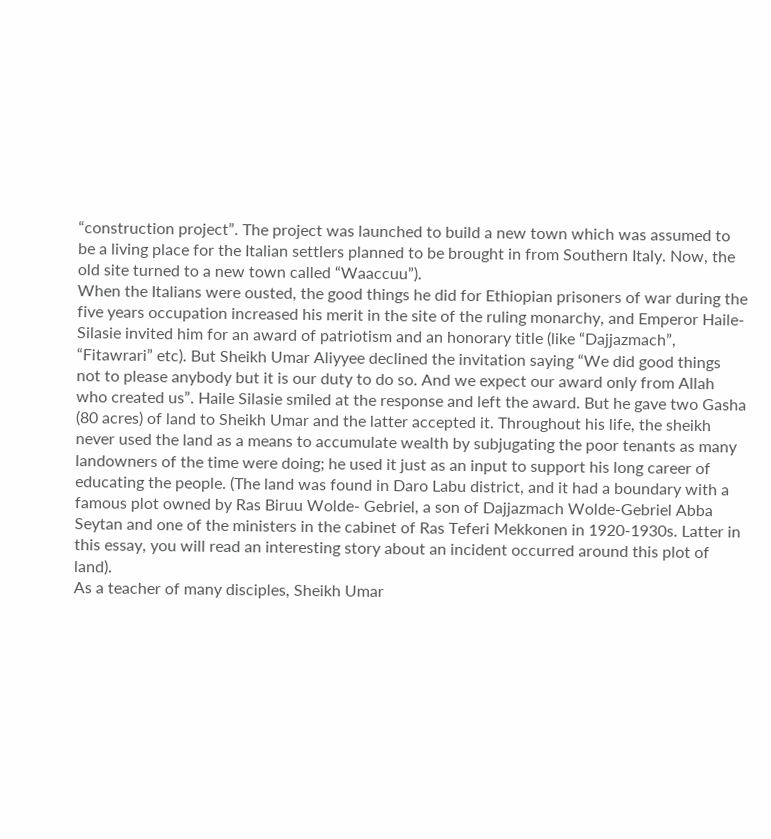“construction project”. The project was launched to build a new town which was assumed to be a living place for the Italian settlers planned to be brought in from Southern Italy. Now, the old site turned to a new town called “Waaccuu”).
When the Italians were ousted, the good things he did for Ethiopian prisoners of war during the five years occupation increased his merit in the site of the ruling monarchy, and Emperor Haile-Silasie invited him for an award of patriotism and an honorary title (like “Dajjazmach”, “Fitawrari” etc). But Sheikh Umar Aliyyee declined the invitation saying “We did good things not to please anybody but it is our duty to do so. And we expect our award only from Allah who created us”. Haile Silasie smiled at the response and left the award. But he gave two Gasha (80 acres) of land to Sheikh Umar and the latter accepted it. Throughout his life, the sheikh never used the land as a means to accumulate wealth by subjugating the poor tenants as many landowners of the time were doing; he used it just as an input to support his long career of educating the people. (The land was found in Daro Labu district, and it had a boundary with a famous plot owned by Ras Biruu Wolde- Gebriel, a son of Dajjazmach Wolde-Gebriel Abba Seytan and one of the ministers in the cabinet of Ras Teferi Mekkonen in 1920-1930s. Latter in this essay, you will read an interesting story about an incident occurred around this plot of land).
As a teacher of many disciples, Sheikh Umar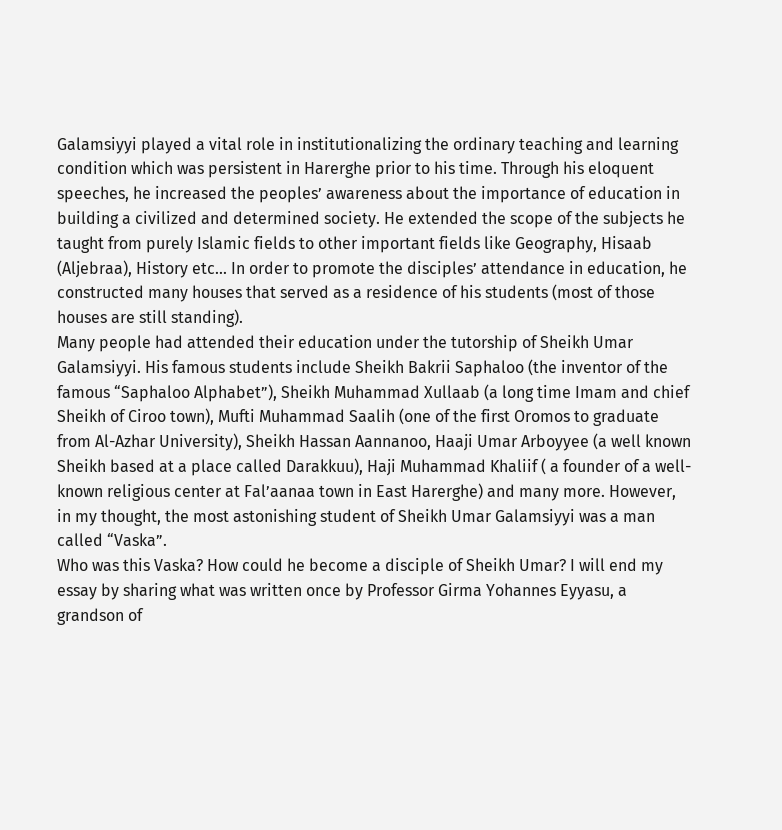Galamsiyyi played a vital role in institutionalizing the ordinary teaching and learning condition which was persistent in Harerghe prior to his time. Through his eloquent speeches, he increased the peoples’ awareness about the importance of education in building a civilized and determined society. He extended the scope of the subjects he taught from purely Islamic fields to other important fields like Geography, Hisaab (Aljebraa), History etc... In order to promote the disciples’ attendance in education, he constructed many houses that served as a residence of his students (most of those houses are still standing).
Many people had attended their education under the tutorship of Sheikh Umar Galamsiyyi. His famous students include Sheikh Bakrii Saphaloo (the inventor of the famous “Saphaloo Alphabet”), Sheikh Muhammad Xullaab (a long time Imam and chief Sheikh of Ciroo town), Mufti Muhammad Saalih (one of the first Oromos to graduate from Al-Azhar University), Sheikh Hassan Aannanoo, Haaji Umar Arboyyee (a well known Sheikh based at a place called Darakkuu), Haji Muhammad Khaliif ( a founder of a well-known religious center at Fal’aanaa town in East Harerghe) and many more. However, in my thought, the most astonishing student of Sheikh Umar Galamsiyyi was a man called “Vaska”.
Who was this Vaska? How could he become a disciple of Sheikh Umar? I will end my essay by sharing what was written once by Professor Girma Yohannes Eyyasu, a grandson of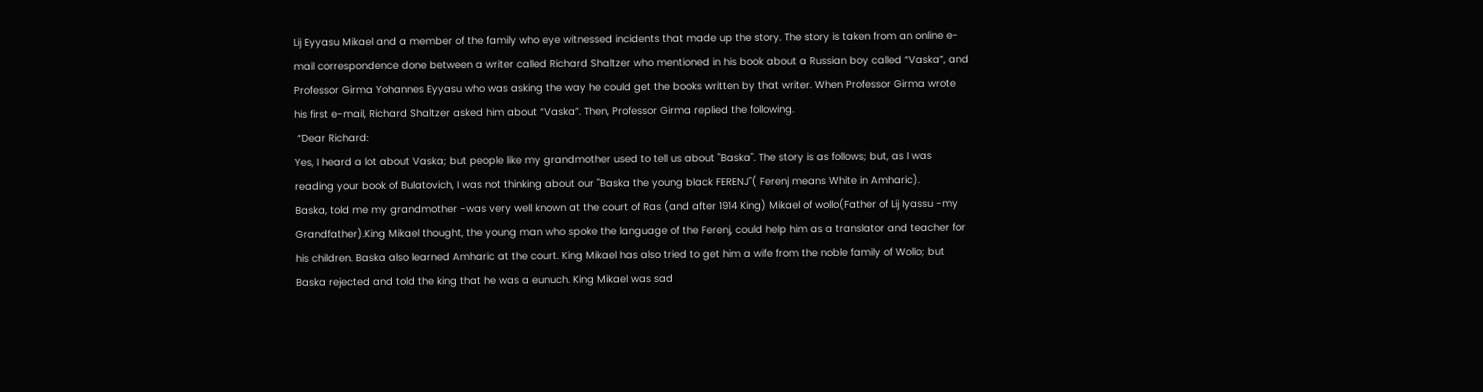Lij Eyyasu Mikael and a member of the family who eye witnessed incidents that made up the story. The story is taken from an online e-mail correspondence done between a writer called Richard Shaltzer who mentioned in his book about a Russian boy called “Vaska”, and Professor Girma Yohannes Eyyasu who was asking the way he could get the books written by that writer. When Professor Girma wrote his first e-mail, Richard Shaltzer asked him about “Vaska”. Then, Professor Girma replied the following.
 “Dear Richard:
Yes, I heard a lot about Vaska; but people like my grandmother used to tell us about "Baska". The story is as follows; but, as I was reading your book of Bulatovich, I was not thinking about our "Baska the young black FERENJ"( Ferenj means White in Amharic).
Baska, told me my grandmother -was very well known at the court of Ras (and after 1914 King) Mikael of wollo(Father of Lij Iyassu -my Grandfather).King Mikael thought, the young man who spoke the language of the Ferenj, could help him as a translator and teacher for his children. Baska also learned Amharic at the court. King Mikael has also tried to get him a wife from the noble family of Wollo; but Baska rejected and told the king that he was a eunuch. King Mikael was sad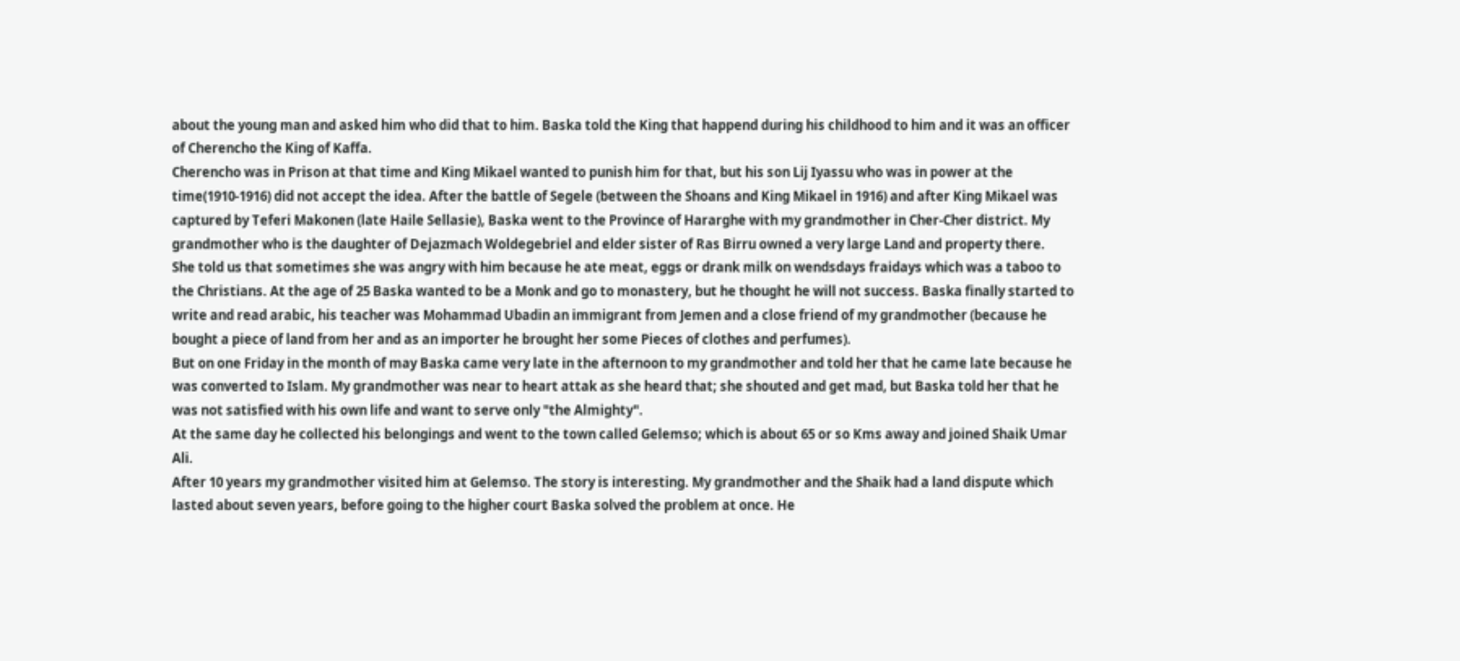about the young man and asked him who did that to him. Baska told the King that happend during his childhood to him and it was an officer of Cherencho the King of Kaffa.
Cherencho was in Prison at that time and King Mikael wanted to punish him for that, but his son Lij Iyassu who was in power at the time(1910-1916) did not accept the idea. After the battle of Segele (between the Shoans and King Mikael in 1916) and after King Mikael was captured by Teferi Makonen (late Haile Sellasie), Baska went to the Province of Hararghe with my grandmother in Cher-Cher district. My grandmother who is the daughter of Dejazmach Woldegebriel and elder sister of Ras Birru owned a very large Land and property there.
She told us that sometimes she was angry with him because he ate meat, eggs or drank milk on wendsdays fraidays which was a taboo to the Christians. At the age of 25 Baska wanted to be a Monk and go to monastery, but he thought he will not success. Baska finally started to write and read arabic, his teacher was Mohammad Ubadin an immigrant from Jemen and a close friend of my grandmother (because he bought a piece of land from her and as an importer he brought her some Pieces of clothes and perfumes).
But on one Friday in the month of may Baska came very late in the afternoon to my grandmother and told her that he came late because he was converted to Islam. My grandmother was near to heart attak as she heard that; she shouted and get mad, but Baska told her that he was not satisfied with his own life and want to serve only "the Almighty".
At the same day he collected his belongings and went to the town called Gelemso; which is about 65 or so Kms away and joined Shaik Umar Ali.
After 10 years my grandmother visited him at Gelemso. The story is interesting. My grandmother and the Shaik had a land dispute which lasted about seven years, before going to the higher court Baska solved the problem at once. He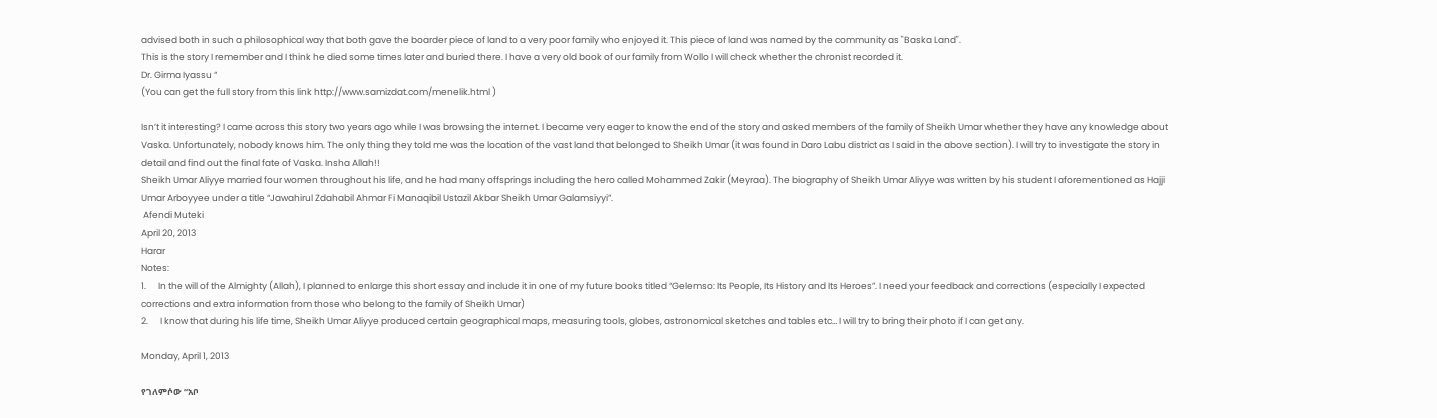advised both in such a philosophical way that both gave the boarder piece of land to a very poor family who enjoyed it. This piece of land was named by the community as "Baska Land".
This is the story I remember and I think he died some times later and buried there. I have a very old book of our family from Wollo I will check whether the chronist recorded it.
Dr. Girma Iyassu “
(You can get the full story from this link http://www.samizdat.com/menelik.html )

Isn’t it interesting? I came across this story two years ago while I was browsing the internet. I became very eager to know the end of the story and asked members of the family of Sheikh Umar whether they have any knowledge about Vaska. Unfortunately, nobody knows him. The only thing they told me was the location of the vast land that belonged to Sheikh Umar (it was found in Daro Labu district as I said in the above section). I will try to investigate the story in detail and find out the final fate of Vaska. Insha Allah!!
Sheikh Umar Aliyye married four women throughout his life, and he had many offsprings including the hero called Mohammed Zakir (Meyraa). The biography of Sheikh Umar Aliyye was written by his student I aforementioned as Hajji Umar Arboyyee under a title “Jawahirul Zdahabil Ahmar Fi Manaqibil Ustazil Akbar Sheikh Umar Galamsiyyi”.
 Afendi Muteki
April 20, 2013
Harar
Notes:
1.      In the will of the Almighty (Allah), I planned to enlarge this short essay and include it in one of my future books titled “Gelemso: Its People, Its History and Its Heroes”. I need your feedback and corrections (especially I expected corrections and extra information from those who belong to the family of Sheikh Umar)
2.      I know that during his life time, Sheikh Umar Aliyye produced certain geographical maps, measuring tools, globes, astronomical sketches and tables etc… I will try to bring their photo if I can get any.

Monday, April 1, 2013

የገለምሶው “አቦ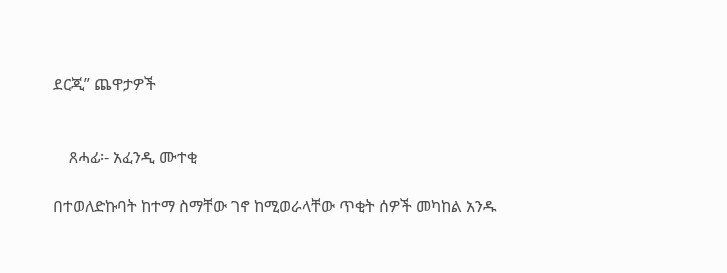ደርጂ” ጨዋታዎች


    ጸሓፊ፡- አፈንዲ ሙተቂ

በተወለድኩባት ከተማ ስማቸው ገኖ ከሚወራላቸው ጥቂት ሰዎች መካከል አንዱ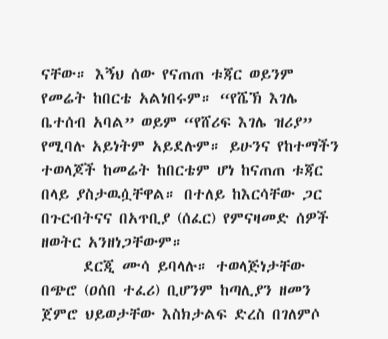ናቸው። እኝህ ሰው የናጠጠ ቱጃር ወይንም የመሬት ከበርቴ አልነበሩም። “የሼኽ እገሌ ቤተሰብ አባል” ወይም “የሸሪፍ እገሌ ዝሪያ” የሚባሉ አይነትም አይደሉም። ይሁንና የከተማችን ተወላጆች ከመሬት ከበርቴም ሆነ ከናጠጠ ቱጃር በላይ ያስታዉሷቸዋል። በተለይ ከእርሳቸው ጋር በጉርብትናና በአጥቢያ (ሰፈር) የምናዛመድ ሰዎች ዘወትር አንዘነጋቸውም።
      ደርጂ ሙሳ ይባላሉ። ተወላጅነታቸው በጭሮ (ዐሰበ ተፈሪ) ቢሆንም ከጣሊያን ዘመን ጀምሮ ህይወታቸው እስክታልፍ ድረስ በገለምሶ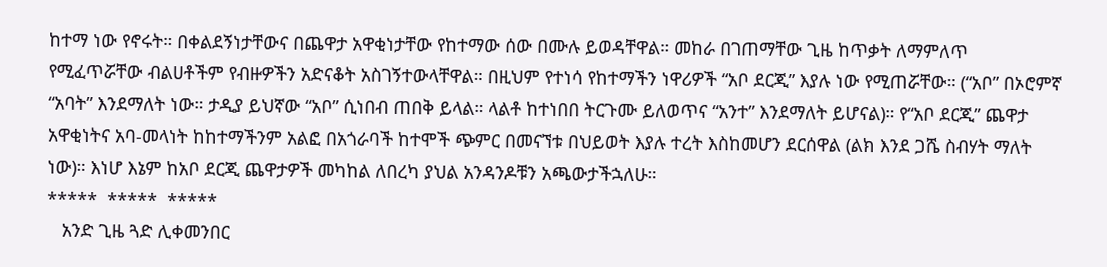ከተማ ነው የኖሩት። በቀልደኝነታቸውና በጨዋታ አዋቂነታቸው የከተማው ሰው በሙሉ ይወዳቸዋል። መከራ በገጠማቸው ጊዜ ከጥቃት ለማምለጥ የሚፈጥሯቸው ብልሀቶችም የብዙዎችን አድናቆት አስገኝተውላቸዋል። በዚህም የተነሳ የከተማችን ነዋሪዎች “አቦ ደርጂ” እያሉ ነው የሚጠሯቸው። (“አቦ” በኦሮምኛ “አባት” እንደማለት ነው። ታዲያ ይህኛው “አቦ” ሲነበብ ጠበቅ ይላል። ላልቶ ከተነበበ ትርጉሙ ይለወጥና “አንተ” እንደማለት ይሆናል)። የ“አቦ ደርጂ” ጨዋታ አዋቂነትና አባ-መላነት ከከተማችንም አልፎ በአጎራባች ከተሞች ጭምር በመናኘቱ በህይወት እያሉ ተረት እስከመሆን ደርሰዋል (ልክ እንደ ጋሼ ስብሃት ማለት ነው)። እነሆ እኔም ከአቦ ደርጂ ጨዋታዎች መካከል ለበረካ ያህል አንዳንዶቹን አጫውታችኋለሁ።
*****  *****  *****
   አንድ ጊዜ ጓድ ሊቀመንበር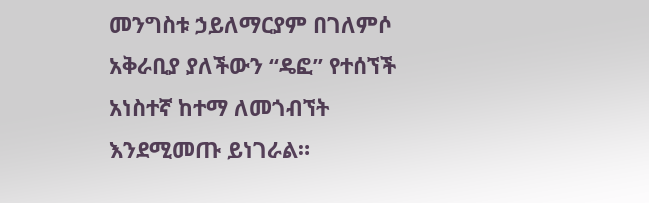መንግስቱ ኃይለማርያም በገለምሶ አቅራቢያ ያለችውን “ዴፎ” የተሰኘች አነስተኛ ከተማ ለመጎብኘት እንደሚመጡ ይነገራል።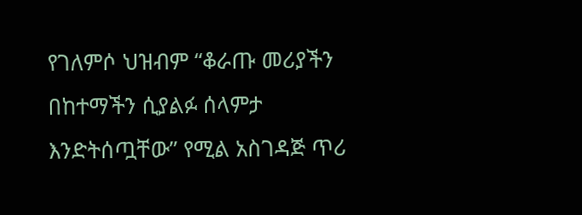የገለምሶ ህዝብም “ቆራጡ መሪያችን በከተማችን ሲያልፉ ሰላምታ እንድትሰጧቸው” የሚል አስገዳጅ ጥሪ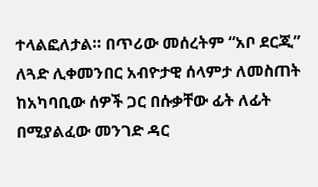ተላልፎለታል። በጥሪው መሰረትም “አቦ ደርጂ” ለጓድ ሊቀመንበር አብዮታዊ ሰላምታ ለመስጠት ከአካባቢው ሰዎች ጋር በሱቃቸው ፊት ለፊት በሚያልፈው መንገድ ዳር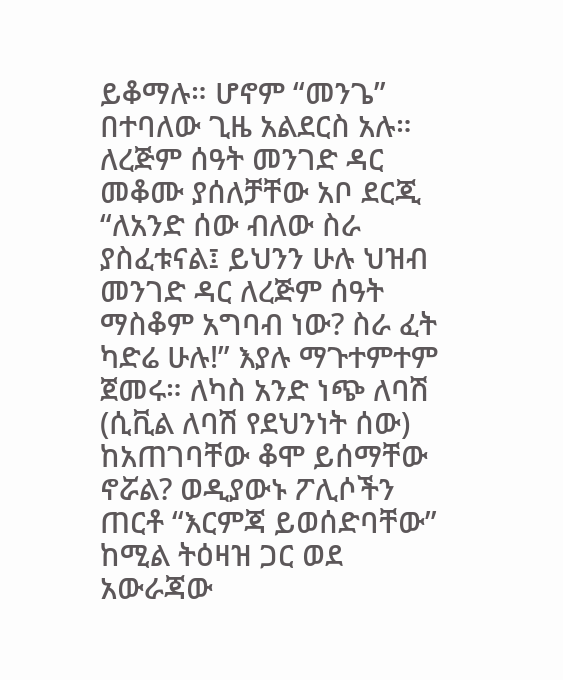ይቆማሉ። ሆኖም “መንጌ” በተባለው ጊዜ አልደርስ አሉ። ለረጅም ሰዓት መንገድ ዳር መቆሙ ያሰለቻቸው አቦ ደርጂ “ለአንድ ሰው ብለው ስራ ያስፈቱናል፤ ይህንን ሁሉ ህዝብ መንገድ ዳር ለረጅም ሰዓት ማስቆም አግባብ ነው? ስራ ፈት ካድሬ ሁሉ!” እያሉ ማጉተምተም ጀመሩ። ለካስ አንድ ነጭ ለባሽ (ሲቪል ለባሽ የደህንነት ሰው) ከአጠገባቸው ቆሞ ይሰማቸው ኖሯል? ወዲያውኑ ፖሊሶችን ጠርቶ “እርምጃ ይወሰድባቸው” ከሚል ትዕዛዝ ጋር ወደ አውራጃው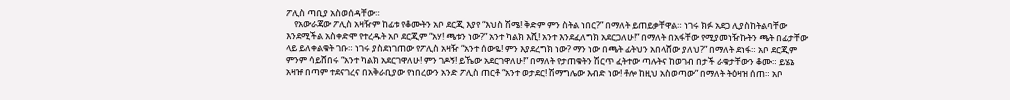ፖሊስ ጣቢያ አስወሰዳቸው።
    የአውራጃው ፖሊስ አዛዥም ከፊቱ የቆሙትን አቦ ደርጂ እያየ “እህስ ሽሜ! ቅድም ምን ስትል ነበር?” በማለት ይጠይቃቸዋል። ነገሩ ክፉ አደጋ ሊያስከትልባቸው እንደሚችል አስቀድሞ የተረዱት አቦ ደርጂም “አሃ! ጫቱን ነው?” አንተ ካልክ እሺ! አንተ እንደፈለግክ አደርጋለሁ!” በማለት በአፋቸው የሚያመነዥኩትን ጫት በፊታቸው ላይ ይለቀልቁት ገቡ። ነገሩ ያስደነገጠው የፖሊስ አዛዥ “አንተ ሰውዬ! ምን እያደረግክ ነው? ማን ነው በጫት ፊትህን አበላሸው ያለህ?” በማለት ደነፋ። አቦ ደርጂም ምንም ሳይሸበሩ “አንተ ካልክ አደርገዋለሁ! ምን ገዶኝ! ይኼው አደርገዋለሁ!” በማለት የታጠቁትን ሽርጥ ፈትተው ጣሉትና ከወገብ በታች ራቁታቸውን ቆሙ። ይሄኔ አዛዡ በጣም ተደናገረና በአቅራቢያው የነበረውን አንድ ፖሊስ ጠርቶ “አንተ ወታደር! ሽማግሌው እብድ ነው! ቶሎ ከዚህ አስወጣው” በማለት ትዕዛዝ ሰጠ። አቦ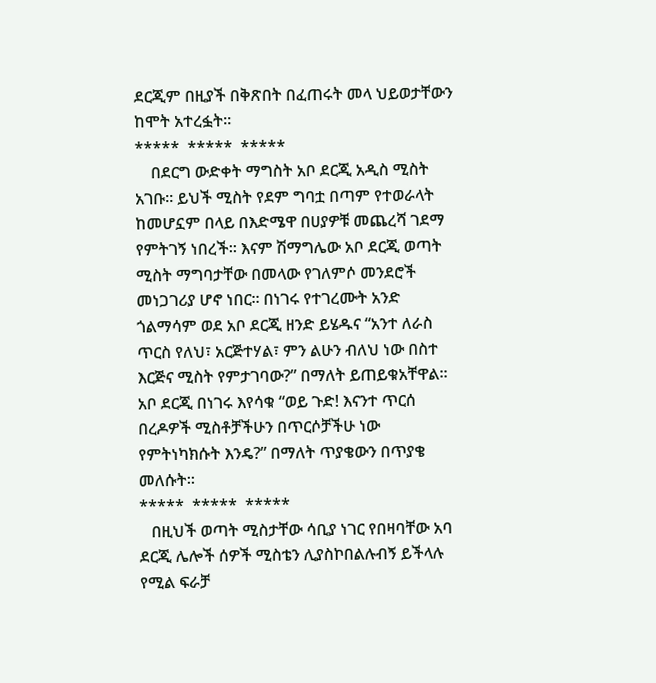ደርጂም በዚያች በቅጽበት በፈጠሩት መላ ህይወታቸውን ከሞት አተረፏት።
*****  *****  *****
    በደርግ ውድቀት ማግስት አቦ ደርጂ አዲስ ሚስት አገቡ። ይህች ሚስት የደም ግባቷ በጣም የተወራላት ከመሆኗም በላይ በእድሜዋ በሀያዎቹ መጨረሻ ገደማ የምትገኝ ነበረች። እናም ሽማግሌው አቦ ደርጂ ወጣት ሚስት ማግባታቸው በመላው የገለምሶ መንደሮች መነጋገሪያ ሆኖ ነበር። በነገሩ የተገረሙት አንድ ጎልማሳም ወደ አቦ ደርጂ ዘንድ ይሄዱና “አንተ ለራስ ጥርስ የለህ፣ አርጅተሃል፣ ምን ልሁን ብለህ ነው በስተ እርጅና ሚስት የምታገባው?” በማለት ይጠይቁአቸዋል። አቦ ደርጂ በነገሩ እየሳቁ “ወይ ጉድ! እናንተ ጥርሰ በረዶዎች ሚስቶቻችሁን በጥርሶቻችሁ ነው የምትነካክሱት እንዴ?” በማለት ጥያቄውን በጥያቄ መለሱት።
*****  *****  *****
   በዚህች ወጣት ሚስታቸው ሳቢያ ነገር የበዛባቸው አባ ደርጂ ሌሎች ሰዎች ሚስቴን ሊያስኮበልሉብኝ ይችላሉ የሚል ፍራቻ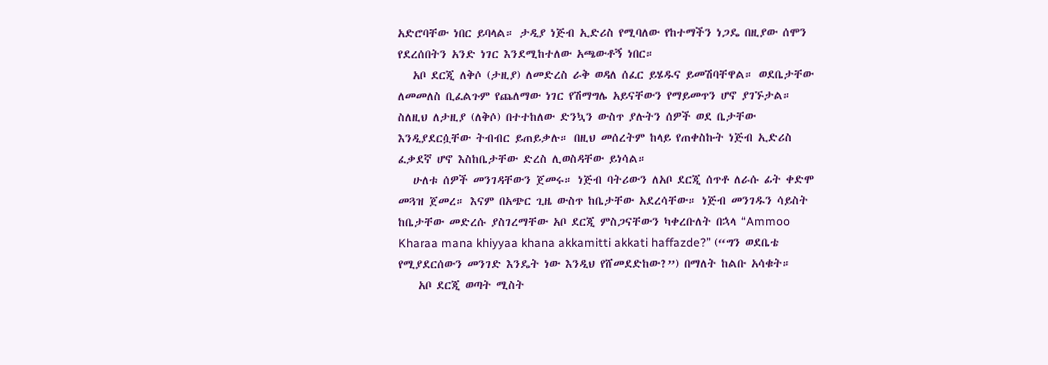አድሮባቸው ነበር ይባላል። ታዲያ ነጅብ ኢድሪስ የሚባለው የከተማችን ነጋዴ በዚያው ሰሞን የደረሰበትን አንድ ነገር እንደሚከተለው አጫውቶኝ ነበር።
   አቦ ደርጂ ለቅሶ (ታዚያ) ለመድረስ ራቅ ወዳለ ሰፈር ይሄዱና ይመሽባቸዋል። ወደቤታቸው ለመመለስ ቢፈልጉም የጨለማው ነገር የሽማግሌ አይናቸውን የማይመጥን ሆኖ ያገኙታል። ስለዚህ ለታዚያ (ለቅሶ) በተተከለው ድንኳን ውስጥ ያሉትን ሰዎች ወደ ቤታቸው እንዲያደርሷቸው ትብብር ይጠይቃሉ። በዚህ መሰረትም ከላይ የጠቀስኩት ነጅብ ኢድሪስ ፈቃደኛ ሆኖ እስከቤታቸው ድረስ ሊወስዳቸው ይነሳል።
   ሁለቱ ሰዎች መንገዳቸውን ጀመሩ። ነጅብ ባትሪውን ለአቦ ደርጂ ሰጥቶ ለራሱ ፊት ቀድሞ መጓዝ ጀመረ። እናም በአጭር ጊዜ ውስጥ ከቤታቸው አደረሳቸው። ነጅብ መንገዱን ሳይስት ከቤታቸው መድረሱ ያስገረማቸው አቦ ደርጂ ምስጋናቸውን ካቀረቡለት በኋላ “Ammoo Kharaa mana khiyyaa khana akkamitti akkati haffazde?” (“ግን ወደቤቴ የሚያደርሰውን መንገድ እንዴት ነው እንዲህ የሸመደድከው?”) በማለት ከልቡ አሳቁት።
    አቦ ደርጂ ወጣት ሚስት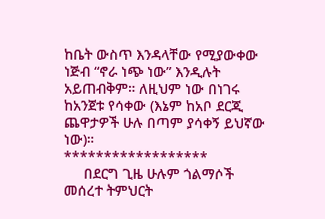ከቤት ውስጥ እንዳላቸው የሚያውቀው ነጅብ “ኖራ ነጭ ነው” እንዲሉት አይጠብቅም። ለዚህም ነው በነገሩ ከአንጀቱ የሳቀው (እኔም ከአቦ ደርጂ ጨዋታዎች ሁሉ በጣም ያሳቀኝ ይህኛው ነው)።
******************
     በደርግ ጊዜ ሁሉም ጎልማሶች መሰረተ ትምህርት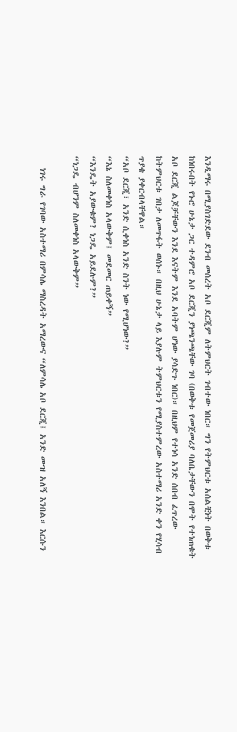እንዲማሩ በሚያስገድደው ደንብ መሰረት አቦ ደርጂም ለትምህርት ገብተው ነበር። ግን የትምህርቱ አሰልቺነት በወቅቱ ከነበሩበት የኑሮ ሁኔታ ጋር ተዳምሮ አቦ ደርጂን ያነጫንጫቸው ገባ (በወቅቱ የመጀመሪያ ባለቤታቸውን በሞት የተነጠቁት አቦ ደርጂ ልጆቻቸውን እንደ እናትም እንደ አባትም ሆነው ያሳድጉ ነበር)። በዚህም የተነሳ አንድ ሰበብ ፈጥረው ከትምህርቱ ገበታ ለመጥፋት ወሰኑ። በዚህ ሁኔታ ላይ እያሉም ትምህርቱን የሚያስተምረው አስተማሪ አንድ ቀን የሂሳብ ጥያቄ ያቀርብላቸዋል።
“አቦ ደርጂ፣ አንድ ሲቀነስ አንድ ስንት ነው የሚሆነው?”
“እኔ ስለመቀነስ አላውቅም፤ መደመር ጠይቀኝ”
“እንዴት አያውቁም? ነጋዴ አይደሉም?”
“ነጋዴ ብሆንም ስለመቀነስ አላውቅም”

   ነገሩ ግራ የገባው አስተማሪ በምሳሌ ማስረዳት አማረውና “ለምሳሌ አቦ ደርጂ፤ አንድ ሙዝ አለኝ እንበል። እርሱን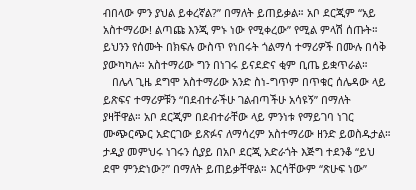ብበላው ምን ያህል ይቀረኛል?” በማለት ይጠይቃል። አቦ ደርጂም “አይ አስተማሪው! ልጣጩ እንጂ ምኑ ነው የሚቀረው” የሚል ምላሽ ሰጡት። ይህንን የሰሙት በክፍሉ ውስጥ የነበሩት ጎልማሳ ተማሪዎች በሙሉ በሳቅ ያውካካሉ። አስተማሪው ግን በነገሩ ይናደድና ቂም ቢጤ ይቋጥራል።
   በሌላ ጊዜ ደግሞ አስተማሪው አንድ ስነ-ግጥም በጥቁር ሰሌዳው ላይ ይጽፍና ተማሪዎቹን “በደብተራችሁ ገልብጣችሁ አሳዩኝ” በማለት ያዛቸዋል። አቦ ደርጂም በደብተራቸው ላይ ምንነቱ የማይገባ ነገር ሙጭርጭር አድርገው ይጽፉና ለማሳረም አስተማሪው ዘንድ ይወስዱታል። ታዲያ መምህሩ ነገሩን ሲያይ በአቦ ደርጂ አድራጎት እጅግ ተደንቆ “ይህ ደሞ ምንድነው?” በማለት ይጠይቃቸዋል። እርሳቸውም “ጽሁፍ ነው”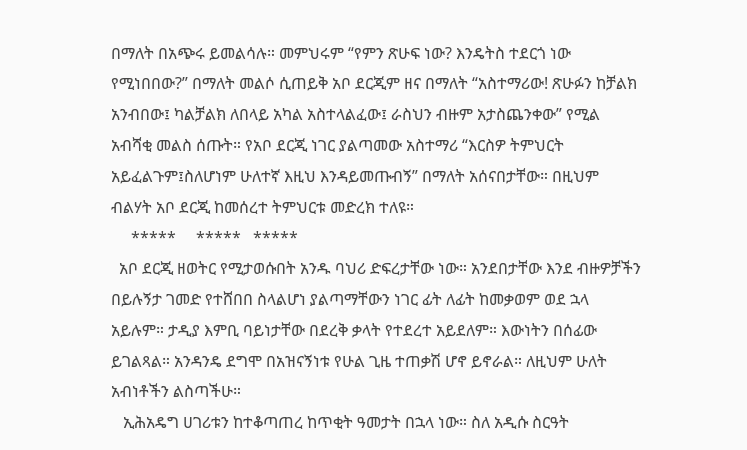በማለት በአጭሩ ይመልሳሉ። መምህሩም “የምን ጽሁፍ ነው? እንዴትስ ተደርጎ ነው የሚነበበው?” በማለት መልሶ ሲጠይቅ አቦ ደርጂም ዘና በማለት “አስተማሪው! ጽሁፉን ከቻልክ አንብበው፤ ካልቻልክ ለበላይ አካል አስተላልፈው፤ ራስህን ብዙም አታስጨንቀው” የሚል አብሻቂ መልስ ሰጡት። የአቦ ደርጂ ነገር ያልጣመው አስተማሪ “እርስዎ ትምህርት አይፈልጉም፤ስለሆነም ሁለተኛ እዚህ እንዳይመጡብኝ” በማለት አሰናበታቸው። በዚህም ብልሃት አቦ ደርጂ ከመሰረተ ትምህርቱ መድረክ ተለዩ።
     *****     *****   *****
  አቦ ደርጂ ዘወትር የሚታወሱበት አንዱ ባህሪ ድፍረታቸው ነው። አንደበታቸው እንደ ብዙዎቻችን በይሉኝታ ገመድ የተሸበበ ስላልሆነ ያልጣማቸውን ነገር ፊት ለፊት ከመቃወም ወደ ኋላ አይሉም። ታዲያ እምቢ ባይነታቸው በደረቅ ቃላት የተደረተ አይደለም። እውነትን በሰፊው ይገልጻል። አንዳንዴ ደግሞ በአዝናኝነቱ የሁል ጊዜ ተጠቃሽ ሆኖ ይኖራል። ለዚህም ሁለት አብነቶችን ልስጣችሁ።
   ኢሕአዴግ ሀገሪቱን ከተቆጣጠረ ከጥቂት ዓመታት በኋላ ነው። ስለ አዲሱ ስርዓት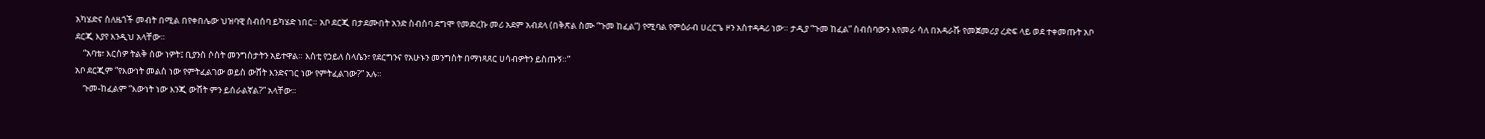አካሄድና ስለዜጎች መብት በሚል በየቀበሌው ህዝባዊ ስብሰባ ይካሄድ ነበር። አቦ ደርጂ በታደሙበት አንድ ስብሰባ ደግሞ የመድረኩ መሪ አደም አብደላ (በቅጽል ስሙ “ጉመ ከፈል”) የሚባል የምዕራብ ሀረርጌ ዞን አስተዳዳሪ ነው። ታዲያ “ጉመ ከፈል” ስብሰባውን እየመራ ሳለ በአዳራሹ የመጀመሪያ ረድፍ ላይ ወደ ተቀመጡት አቦ ደርጂ እያየ እንዲህ አላቸው።
    “አባቴ፣ እርስዎ ትልቅ ሰው ነዎት፤ ቢያንስ ሶስት መንግስታትን አይተዋል። እስቲ የኃይለ ስላሴን፣ የደርግንና የአሁኑን መንግስት በማነጻጸር ሀሳብዎትን ይስጡኝ።”
አቦ ደርጂም “የእውነት መልስ ነው የምትፈልገው ወይስ ውሸት እንድናገር ነው የምትፈልገው?” አሉ።
    ጉመ-ከፈልም “እውነት ነው እንጂ ውሸት ምን ይሰራልኛል?” አላቸው።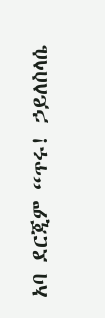አባ ደርጂም “ጥሩ! ኃይለስላሴ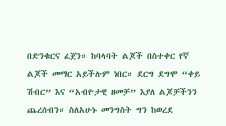በድንቁርና ፈጀን። ከባላባት ልጆች በስተቀር የኛ ልጆች መማር አይችሉም ነበር። ደርግ ደግሞ “ቀይ ሽብር” እና “አብዮታዊ ዘመቻ” እያለ ልጆቻችንን ጨረሰብን። ስለአሁኑ መንግስት ግን ከወረደ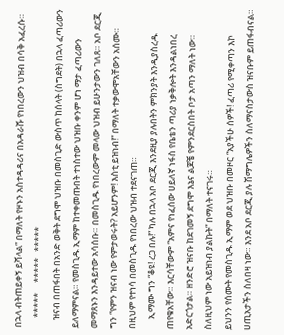በኋላ ብትጠይቀኝ ይሻላል” በማለት የዞኑን አስተዳዳሪና በአዳራሹ የነበረውን ህዝብ በሳቅ አፈረሱ።
     *****     *****   *****
    ዝናብ በጠፋበት በአንድ ወቅት ደግሞ ህዝቡ በመስጊድ ውስጥ ከሰላት (ስግደት) በኋላ ፈጣሪውን ይለማምናል። የመስጊዱ ኢማም ከተቀመጡበት ተነስተው ህዝቡ ቀንም ሆነ ማታ ፈጣሪውን መማጸኑን እንዳይተው አሳሰቡ። በመስጊዱ የነበረውም መላው ህዝብ ይሁንታውን ገለጸ። አቦ ደርጂ ግን “የምን ዝናብ ነው የምታወሩት? አይሆንም! እስቲ ይዝነብ!” በማለት ተቃውሞአቸውን አሰሙ። በዚህም የተነሳ በመስጊዱ የነበረው ህዝብ ተደናገጠ።
     ኢማሙ ግን “ቆዩ! ረጋ በሉ!” ካሉ በኋላ አቦ ደርጂ እንደዚያ ያሉበትን ምክንያት እንዲያስረዱ ጠየቁአቸው። እርሳቸውም “አምና የነፈሰው ሀይለኛ ነፋስ የቤቴን ጣሪያ ነቃቅሎት እንዳልነበረ አድርጎታል። ዘንድሮ ዝናቡ ከደገመኝ ደግሞ እኔና ልጆቼ የምንደርስበት ቦታ አጣን ማለት ነው። ስለዚህም ነው አይዝነብ ያልኩት” በማለት ተናገሩ።
ይህንን የሰሙት የመስጊዱ ኢማም ወደ ህዝቡ በመዞር “አያችሁ ሰዎች! ፈጣሪ የሚቀጣን እኮ ሀጢአታችን ስለበዛ ነው። እንደ አቦ ደርጂ ያሉ ሽማግሌዎችን ስለማናስታውስ ዝናቡም ይጠፋብናል።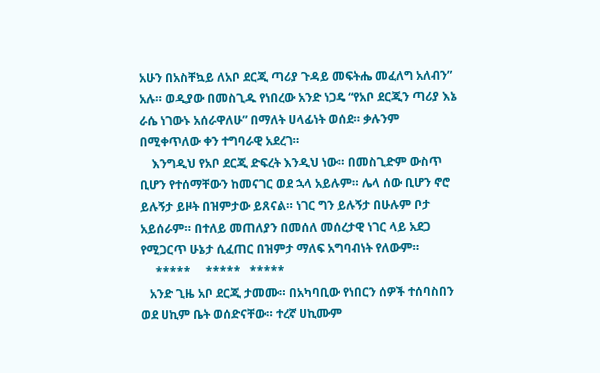አሁን በአስቸኳይ ለአቦ ደርጂ ጣሪያ ጉዳይ መፍትሔ መፈለግ አለብን” አሉ። ወዲያው በመስጊዱ የነበረው አንድ ነጋዴ “የአቦ ደርጂን ጣሪያ እኔ ራሴ ነገውኑ አሰራዋለሁ” በማለት ሀላፊነት ወሰደ። ቃሉንም በሚቀጥለው ቀን ተግባራዊ አደረገ።
    እንግዲህ የአቦ ደርጂ ድፍረት እንዲህ ነው። በመስጊድም ውስጥ ቢሆን የተሰማቸውን ከመናገር ወደ ኋላ አይሉም። ሌላ ሰው ቢሆን ኖሮ ይሉኝታ ይዞት በዝምታው ይጸናል። ነገር ግን ይሉኝታ በሁሉም ቦታ አይሰራም። በተለይ መጠለያን በመሰለ መሰረታዊ ነገር ላይ አደጋ የሚጋርጥ ሁኔታ ሲፈጠር በዝምታ ማለፍ አግባብነት የለውም።
     *****     *****   *****
   አንድ ጊዜ አቦ ደርጂ ታመሙ። በአካባቢው የነበርን ሰዎች ተሰባስበን ወደ ሀኪም ቤት ወሰድናቸው። ተረኛ ሀኪሙም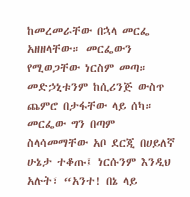ከመረመራቸው በኋላ መርፌ አዘዘላቸው። መርፌውን የሚወጋቸው ነርስም መጣ። መድኃኒቱንም ከሲሪንጅ ውስጥ ጨምሮ በታፋቸው ላይ ሰካ። መርፌው ግን በጣም ስላሳመማቸው አቦ ደርጂ በሀይለኛ ሁኔታ ተቆጡ፤ ነርሱንም እንዲህ አሉት፣ “አንተ! በኔ ላይ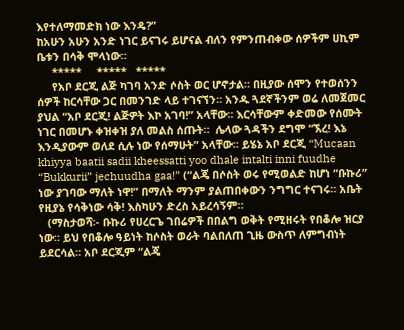እየተለማመድክ ነው እንዴ?”
ከአሁን አሁን አንድ ነገር ይናገሩ ይሆናል ብለን የምንጠብቀው ሰዎችም ሀኪም ቤቱን በሳቅ ሞላነው።
     *****     *****   *****
     የአቦ ደርጂ ልጅ ካገባ አንድ ሶስት ወር ሆኖታል። በዚያው ሰሞን የተወሰንን ሰዎች ከርሳቸው ጋር በመንገድ ላይ ተገናኘን። አንዱ ጓደኛችንም ወሬ ለመጀመር ያህል “አቦ ደርጂ! ልጅዎት እኮ አገባ!” አላቸው። እርሳቸውም ቀድመው የሰሙት ነገር በመሆኑ ቀዝቀዝ ያለ መልስ ሰጡት።  ሌላው ጓዳችን ደግሞ “ኧረ! እኔ እንዲያውም ወለደ ሲሉ ነው የሰማሁት” አላቸው። ይሄኔ አቦ ደርጂ “Mucaan khiyya baatii sadii kheessatti yoo dhale intalti inni fuudhe “Bukkurii” jechuudha gaa!” (“ልጄ በሶስት ወሩ የሚወልድ ከሆነ “ቡኩሪ” ነው ያገባው ማለት ነዋ!” በማለት ማንም ያልጠበቀውን ንግግር ተናገሩ። አቤት የዚያኔ የሳቅነው ሳቅ! እስካሁን ድረስ አይረሳኝም።
   (ማስታወሻ፡- ቡኩሪ የሀረርጌ ገበሬዎች በበልግ ወቅት የሚዘሩት የበቆሎ ዝርያ ነው። ይህ የበቆሎ ዓይነት ከሶስት ወራት ባልበለጠ ጊዜ ውስጥ ለምግብነት ይደርሳል። አቦ ደርጂም “ልጄ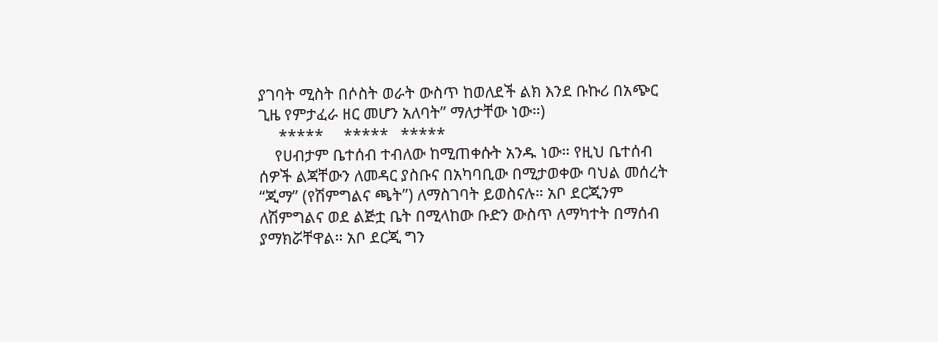ያገባት ሚስት በሶስት ወራት ውስጥ ከወለደች ልክ እንደ ቡኩሪ በአጭር ጊዜ የምታፈራ ዘር መሆን አለባት” ማለታቸው ነው።)
     *****     *****   *****
    የሀብታም ቤተሰብ ተብለው ከሚጠቀሱት አንዱ ነው። የዚህ ቤተሰብ ሰዎች ልጃቸውን ለመዳር ያስቡና በአካባቢው በሚታወቀው ባህል መሰረት “ጂማ” (የሽምግልና ጫት”) ለማስገባት ይወስናሉ። አቦ ደርጂንም ለሽምግልና ወደ ልጅቷ ቤት በሚላከው ቡድን ውስጥ ለማካተት በማሰብ ያማክሯቸዋል። አቦ ደርጂ ግን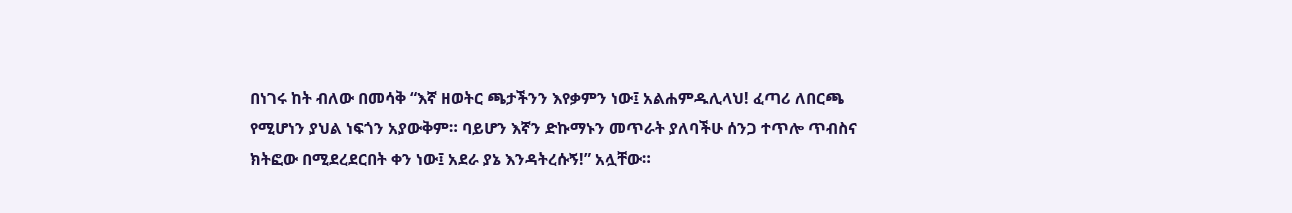በነገሩ ከት ብለው በመሳቅ “እኛ ዘወትር ጫታችንን እየቃምን ነው፤ አልሐምዱሊላህ! ፈጣሪ ለበርጫ የሚሆነን ያህል ነፍጎን አያውቅም። ባይሆን እኛን ድኩማኑን መጥራት ያለባችሁ ሰንጋ ተጥሎ ጥብስና ክትፎው በሚደረደርበት ቀን ነው፤ አደራ ያኔ እንዳትረሱኝ!” አሏቸው።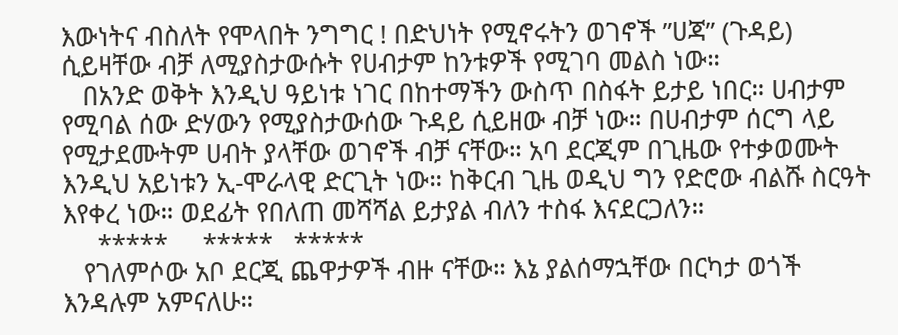እውነትና ብስለት የሞላበት ንግግር ! በድህነት የሚኖሩትን ወገኖች ”ሀጃ” (ጉዳይ) ሲይዛቸው ብቻ ለሚያስታውሱት የሀብታም ከንቱዎች የሚገባ መልስ ነው።
   በአንድ ወቅት እንዲህ ዓይነቱ ነገር በከተማችን ውስጥ በስፋት ይታይ ነበር። ሀብታም የሚባል ሰው ድሃውን የሚያስታውሰው ጉዳይ ሲይዘው ብቻ ነው። በሀብታም ሰርግ ላይ የሚታደሙትም ሀብት ያላቸው ወገኖች ብቻ ናቸው። አባ ደርጂም በጊዜው የተቃወሙት እንዲህ አይነቱን ኢ-ሞራላዊ ድርጊት ነው። ከቅርብ ጊዜ ወዲህ ግን የድሮው ብልሹ ስርዓት እየቀረ ነው። ወደፊት የበለጠ መሻሻል ይታያል ብለን ተስፋ እናደርጋለን።
     *****     *****   *****
   የገለምሶው አቦ ደርጂ ጨዋታዎች ብዙ ናቸው። እኔ ያልሰማኋቸው በርካታ ወጎች እንዳሉም አምናለሁ።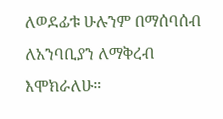ለወደፊቱ ሁሉንም በማሰባሰብ ለአንባቢያን ለማቅረብ እሞክራለሁ።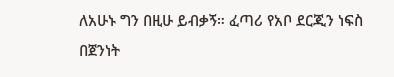ለአሁኑ ግን በዚሁ ይብቃኝ። ፈጣሪ የአቦ ደርጂን ነፍስ በጀንነት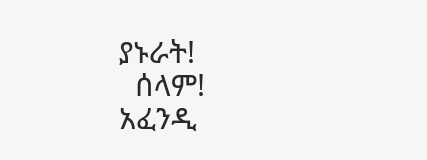ያኑራት!
  ሰላም!
አፈንዲ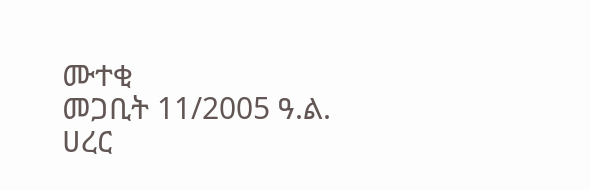ሙተቂ
መጋቢት 11/2005 ዓ.ል.
ሀረር